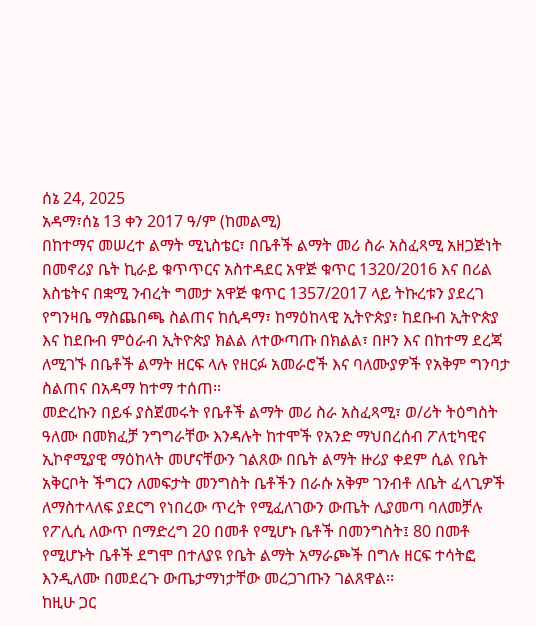ሰኔ 24, 2025
አዳማ፣ሰኔ 13 ቀን 2017 ዓ/ም (ከመልሚ)
በከተማና መሠረተ ልማት ሚኒስቴር፣ በቤቶች ልማት መሪ ስራ አስፈጻሚ አዘጋጅነት በመኖሪያ ቤት ኪራይ ቁጥጥርና አስተዳደር አዋጅ ቁጥር 1320/2016 እና በሪል እስቴትና በቋሚ ንብረት ግመታ አዋጅ ቁጥር 1357/2017 ላይ ትኩረቱን ያደረገ የግንዛቤ ማስጨበጫ ስልጠና ከሲዳማ፣ ከማዕከላዊ ኢትዮጵያ፣ ከደቡብ ኢትዮጵያ እና ከደቡብ ምዕራብ ኢትዮጵያ ክልል ለተውጣጡ በክልል፣ በዞን እና በከተማ ደረጃ ለሚገኙ በቤቶች ልማት ዘርፍ ላሉ የዘርፉ አመራሮች እና ባለሙያዎች የአቅም ግንባታ ስልጠና በአዳማ ከተማ ተሰጠ፡፡
መድረኩን በይፋ ያስጀመሩት የቤቶች ልማት መሪ ስራ አስፈጻሚ፣ ወ/ሪት ትዕግስት ዓለሙ በመክፈቻ ንግግራቸው እንዳሉት ከተሞች የአንድ ማህበረሰብ ፖለቲካዊና ኢኮኖሚያዊ ማዕከላት መሆናቸውን ገልጸው በቤት ልማት ዙሪያ ቀደም ሲል የቤት አቅርቦት ችግርን ለመፍታት መንግስት ቤቶችን በራሱ አቅም ገንብቶ ለቤት ፈላጊዎች ለማስተላለፍ ያደርግ የነበረው ጥረት የሚፈለገውን ውጤት ሊያመጣ ባለመቻሉ የፖሊሲ ለውጥ በማድረግ 20 በመቶ የሚሆኑ ቤቶች በመንግስት፤ 80 በመቶ የሚሆኑት ቤቶች ደግሞ በተለያዩ የቤት ልማት አማራጮች በግሉ ዘርፍ ተሳትፎ እንዲለሙ በመደረጉ ውጤታማነታቸው መረጋገጡን ገልጸዋል፡፡
ከዚሁ ጋር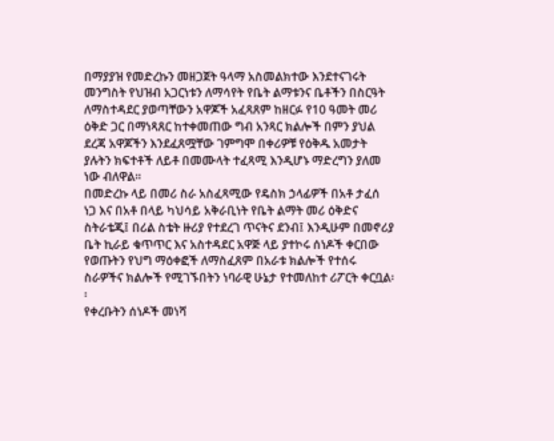በማያያዝ የመድረኩን መዘጋጀት ዓላማ አስመልክተው እንደተናገሩት መንግስት የህዝብ አጋርነቱን ለማሳየት የቤት ልማቱንና ቤቶችን በስርዓት ለማስተዳደር ያወጣቸውን አዋጆች አፈጻጸም ከዘርፉ የ10 ዓመት መሪ ዕቅድ ጋር በማነጻጸር ከተቀመጠው ግብ አንጻር ክልሎች በምን ያህል ደረጃ አዋጆችን እንደፈጸሟቸው ገምግሞ በቀሪዎቹ የዕቅዱ አመታት ያሉትን ክፍተቶች ለይቶ በመሙላት ተፈጻሚ እንዲሆኑ ማድረግን ያለመ ነው ብለዋል፡፡
በመድረኩ ላይ በመሪ ስራ አስፈጻሚው የዴስክ ኃላፊዎች በአቶ ታፈሰ ነጋ እና በአቶ በላይ ካህሳይ አቅራቢነት የቤት ልማት መሪ ዕቅድና ስትራቴጂ፤ በሪል ስቴት ዙሪያ የተደረገ ጥናትና ደንብ፤ እንዲሁም በመኖሪያ ቤት ኪራይ ቁጥጥር እና አስተዳደር አዋጅ ላይ ያተኮሩ ሰነዶች ቀርበው የወጡትን የህግ ማዕቀፎች ለማስፈጸም በአራቱ ክልሎች የተሰሩ ስራዎችና ክልሎች የሚገኙበትን ነባራዊ ሁኔታ የተመለከተ ሪፖርት ቀርቧል፡፡
የቀረቡትን ሰነዶች መነሻ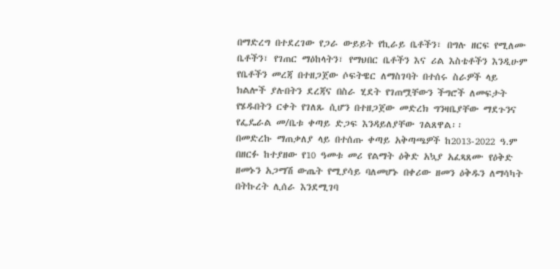በማድረግ በተደረገው የጋራ ውይይት የኪራይ ቤቶችን፣ በግሉ ዘርፍ የሚለሙ ቤቶችን፣ የገጠር ማዕከላትን፣ የማህበር ቤቶችን እና ሪል እስቴቶችን እንዲሁም የቤቶችን መረጃ በተዘጋጀው ሶፍትዌር ለማስገባት በተሰሩ ስራዎች ላይ ክልሎች ያሉበትን ደረጃና በስራ ሂደት የገጠሟቸውን ችግሮች ለመፍታት የሄዱበትን ርቀት የገለጹ ሲሆን በተዘጋጀው መድረክ ግንዛቤያቸው ማደጉንና የፌዴራል መ/ቤቱ ቀጣይ ድጋፍ እንዳይለያቸው ገልጸዋል፡፡
በመድረኩ ማጠቃለያ ላይ በተሰጡ ቀጣይ አቅጣጫዎች ከ2013-2022 ዓ.ም በዘርፉ ከተያዘው የ10 ዓመቱ መሪ የልማት ዕቅድ አኳያ አፈጻጸሙ የዕቅድ ዘመኑን አጋማሽ ውጤት የሚያሳይ ባለመሆኑ በቀሪው ዘመን ዕቅዱን ለማሳካት በትኩረት ሊሰራ እንደሚገባ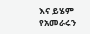እና ይሄም የአመራሩን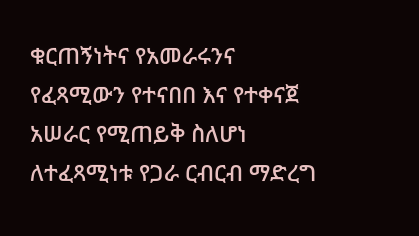ቁርጠኝነትና የአመራሩንና የፈጻሚውን የተናበበ እና የተቀናጀ አሠራር የሚጠይቅ ስለሆነ ለተፈጻሚነቱ የጋራ ርብርብ ማድረግ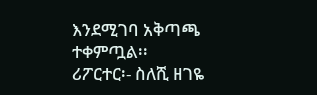እንደሚገባ አቅጣጫ ተቀምጧል፡፡
ሪፖርተር፡- ስለሺ ዘገዬ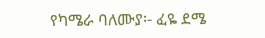የካሜራ ባለሙያ፡- ፈዬ ደሜ